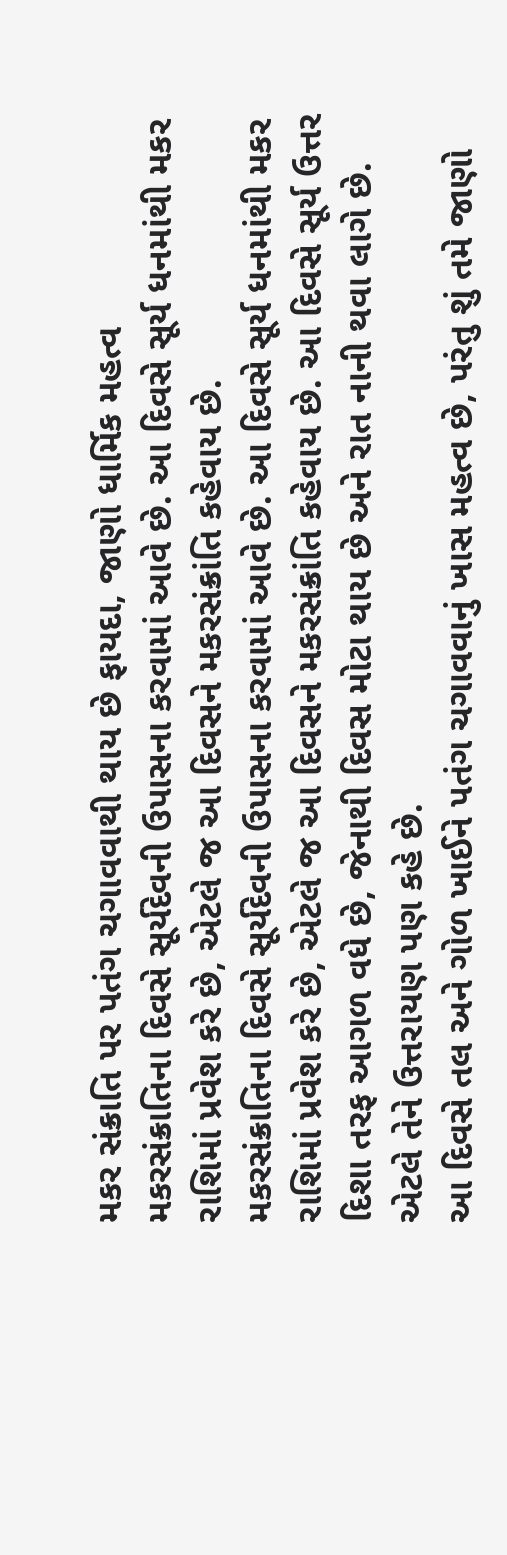મકર સંક્રાતિ પર પતંગ ચગાવવાથી થાય છે ફાયદા, જાણો ધાર્મિક મહત્વ
મકરસંક્રાતિના દિવસે સૂર્યદેવની ઉપાસના કરવામાં આવે છે. આ દિવસે સૂર્ય ધનમાંથી મકર રાશિમાં પ્રવેશ કરે છે, એટલે જ આ દિવસને મકરસંક્રાંતિ કહેવાય છે.
મકરસંક્રાતિના દિવસે સૂર્યદેવની ઉપાસના કરવામાં આવે છે. આ દિવસે સૂર્ય ધનમાંથી મકર રાશિમાં પ્રવેશ કરે છે, એટલે જ આ દિવસને મકરસંક્રાંતિ કહેવાય છે. આ દિવસે સૂર્ય ઉત્તર દિશા તરફ આગળ વધે છે, જેનાથી દિવસ મોટા થાય છે અને રાત નાની થવા લાગે છે. એટલે તેને ઉત્તરાયણ પણ કહે છે.
આ દિવસે તલ અને ગોળ ખાઈને પતંગ ચગાવવાનું ખાસ મહત્વ છે, પરંતુ શું તમે જાણો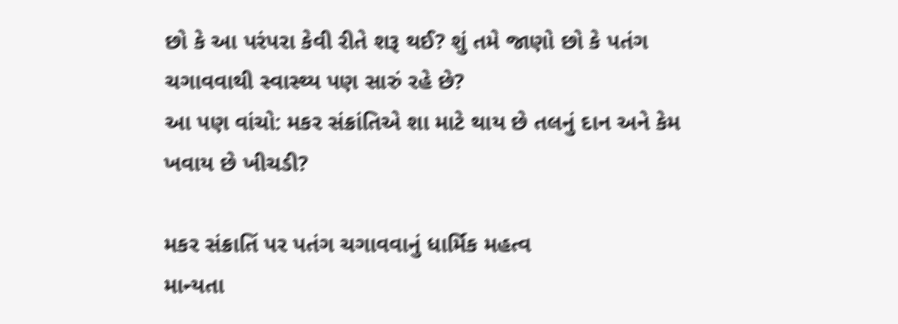છો કે આ પરંપરા કેવી રીતે શરૂ થઈ? શું તમે જાણો છો કે પતંગ ચગાવવાથી સ્વાસ્થ્ય પણ સારું રહે છે?
આ પણ વાંચો: મકર સંક્રાંતિએ શા માટે થાય છે તલનું દાન અને કેમ ખવાય છે ખીચડી?

મકર સંક્રાતિં પર પતંગ ચગાવવાનું ધાર્મિક મહત્વ
માન્યતા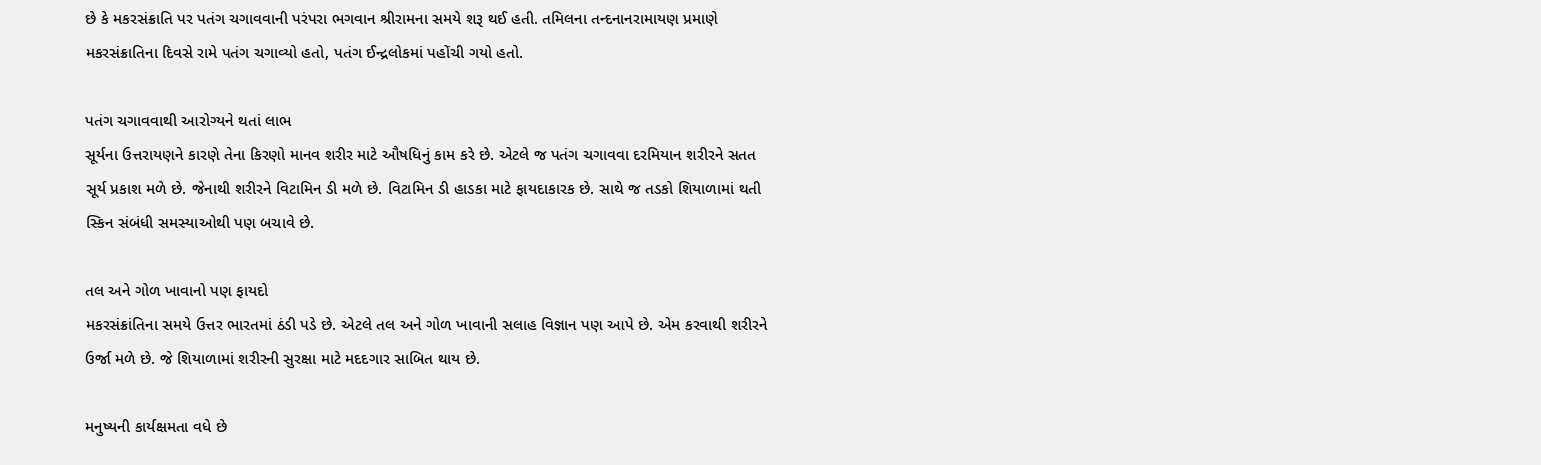છે કે મકરસંક્રાતિ પર પતંગ ચગાવવાની પરંપરા ભગવાન શ્રીરામના સમયે શરૂ થઈ હતી. તમિલના તન્દનાનરામાયણ પ્રમાણે મકરસંક્રાતિના દિવસે રામે પતંગ ચગાવ્યો હતો, પતંગ ઈન્દ્રલોકમાં પહોંચી ગયો હતો.

પતંગ ચગાવવાથી આરોગ્યને થતાં લાભ
સૂર્યના ઉત્તરાયણને કારણે તેના કિરણો માનવ શરીર માટે ઔષધિનું કામ કરે છે. એટલે જ પતંગ ચગાવવા દરમિયાન શરીરને સતત સૂર્ય પ્રકાશ મળે છે. જેનાથી શરીરને વિટામિન ડી મળે છે. વિટામિન ડી હાડકા માટે ફાયદાકારક છે. સાથે જ તડકો શિયાળામાં થતી સ્કિન સંબંધી સમસ્યાઓથી પણ બચાવે છે.

તલ અને ગોળ ખાવાનો પણ ફાયદો
મકરસંક્રાંતિના સમયે ઉત્તર ભારતમાં ઠંડી પડે છે. એટલે તલ અને ગોળ ખાવાની સલાહ વિજ્ઞાન પણ આપે છે. એમ કરવાથી શરીરને ઉર્જા મળે છે. જે શિયાળામાં શરીરની સુરક્ષા માટે મદદગાર સાબિત થાય છે.

મનુષ્યની કાર્યક્ષમતા વધે છે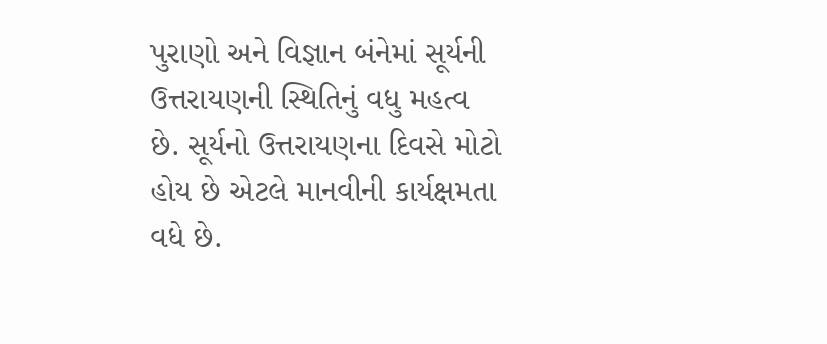પુરાણો અને વિજ્ઞાન બંનેમાં સૂર્યની ઉત્તરાયણની સ્થિતિનું વધુ મહત્વ છે. સૂર્યનો ઉત્તરાયણના દિવસે મોટો હોય છે એટલે માનવીની કાર્યક્ષમતા વધે છે.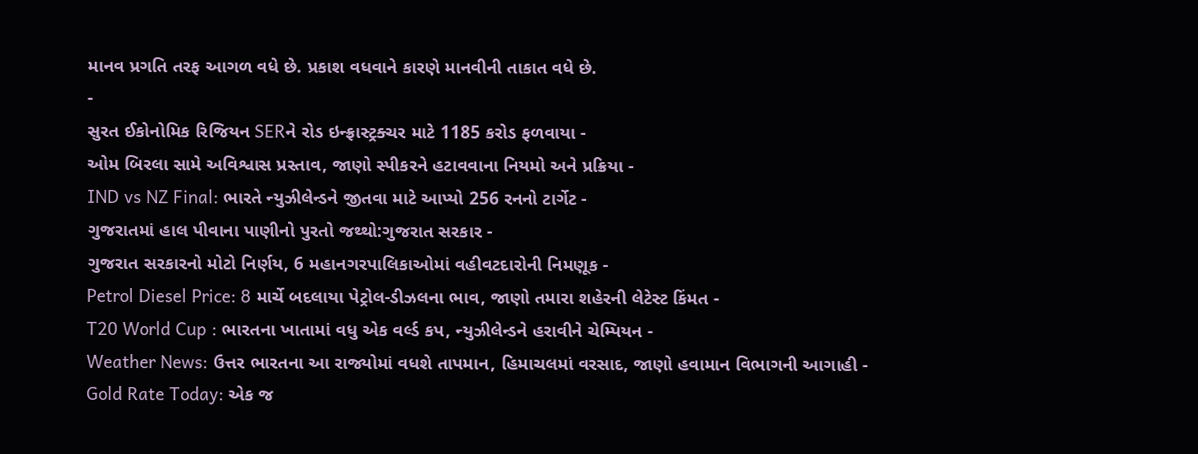માનવ પ્રગતિ તરફ આગળ વધે છે. પ્રકાશ વધવાને કારણે માનવીની તાકાત વધે છે.
-
સુરત ઈકોનોમિક રિજિયન SERને રોડ ઇન્ફ્રાસ્ટ્રક્ચર માટે 1185 કરોડ ફળવાયા -
ઓમ બિરલા સામે અવિશ્વાસ પ્રસ્તાવ, જાણો સ્પીકરને હટાવવાના નિયમો અને પ્રક્રિયા -
IND vs NZ Final: ભારતે ન્યુઝીલેન્ડને જીતવા માટે આપ્યો 256 રનનો ટાર્ગેટ -
ગુજરાતમાં હાલ પીવાના પાણીનો પુરતો જથ્થો:ગુજરાત સરકાર -
ગુજરાત સરકારનો મોટો નિર્ણય, 6 મહાનગરપાલિકાઓમાં વહીવટદારોની નિમણૂક -
Petrol Diesel Price: 8 માર્ચે બદલાયા પેટ્રોલ-ડીઝલના ભાવ, જાણો તમારા શહેરની લેટેસ્ટ કિંમત -
T20 World Cup : ભારતના ખાતામાં વધુ એક વર્લ્ડ કપ, ન્યુઝીલેન્ડને હરાવીને ચેમ્પિયન -
Weather News: ઉત્તર ભારતના આ રાજ્યોમાં વધશે તાપમાન, હિમાચલમાં વરસાદ, જાણો હવામાન વિભાગની આગાહી -
Gold Rate Today: એક જ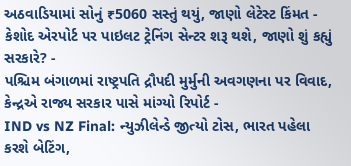અઠવાડિયામાં સોનું ₹5060 સસ્તું થયું, જાણો લેટેસ્ટ કિંમત -
કેશોદ એરપોર્ટ પર પાઇલટ ટ્રેનિંગ સેન્ટર શરૂ થશે, જાણો શું કહ્યું સરકારે? -
પશ્ચિમ બંગાળમાં રાષ્ટ્રપતિ દ્રૌપદી મુર્મુની અવગણના પર વિવાદ, કેન્દ્રએ રાજ્ય સરકાર પાસે માંગ્યો રિપોર્ટ -
IND vs NZ Final: ન્યુઝીલેન્ડે જીત્યો ટોસ, ભારત પહેલા કરશે બેટિંગ,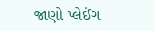જાણો પ્લેઈંગ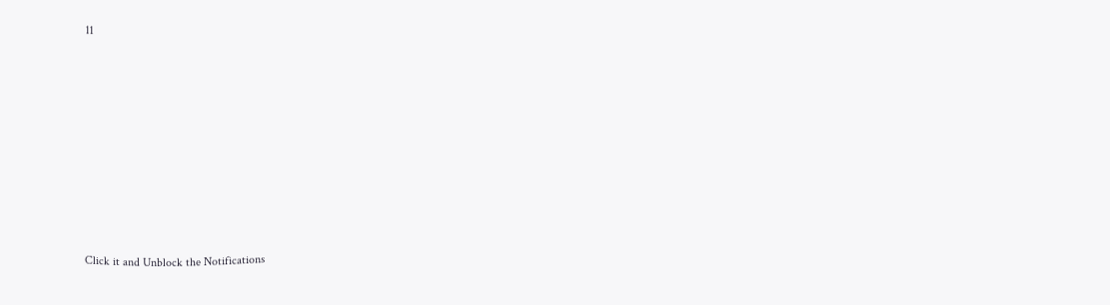11











Click it and Unblock the Notifications